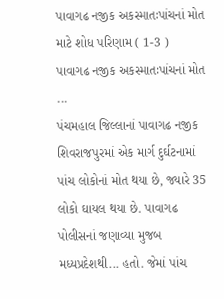પાવાગઢ નજીક અકસ્માતઃપાંચનાં મોત માટે શોધ પરિણામ ( 1-3 )
પાવાગઢ નજીક અકસ્માતઃપાંચનાં મોત ...
પંચમહાલ જિલ્લાનાં પાવાગઢ નજીક શિવરાજપુરમાં એક માર્ગ દુર્ઘટનામાં પાંચ લોકોનાં મોત થયા છે, જ્યારે 35 લોકો ઘાયલ થયા છે. પાવાગઢ પોલીસનાં જણાવ્યા મુજબ મધ્યપ્રદેશથી... હતો. જેમાં પાંચ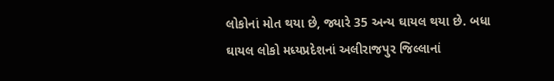લોકોનાં મોત થયા છે, જ્યારે 35 અન્ય ઘાયલ થયા છે. બધા ઘાયલ લોકો મધ્યપ્રદેશનાં અલીરાજપુર જિલ્લાનાં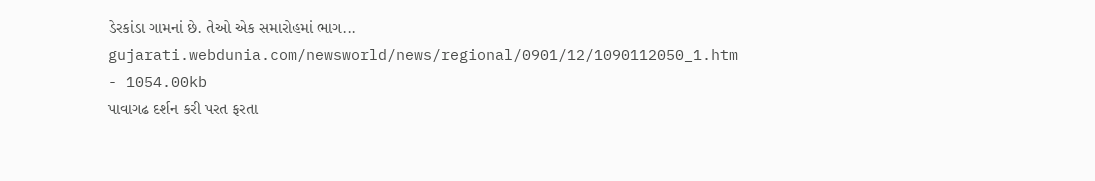ડેરકાંડા ગામનાં છે. તેઓ એક સમારોહમાં ભાગ...
gujarati.webdunia.com/newsworld/news/regional/0901/12/1090112050_1.htm - 1054.00kb
પાવાગઢ દર્શન કરી પરત ફરતા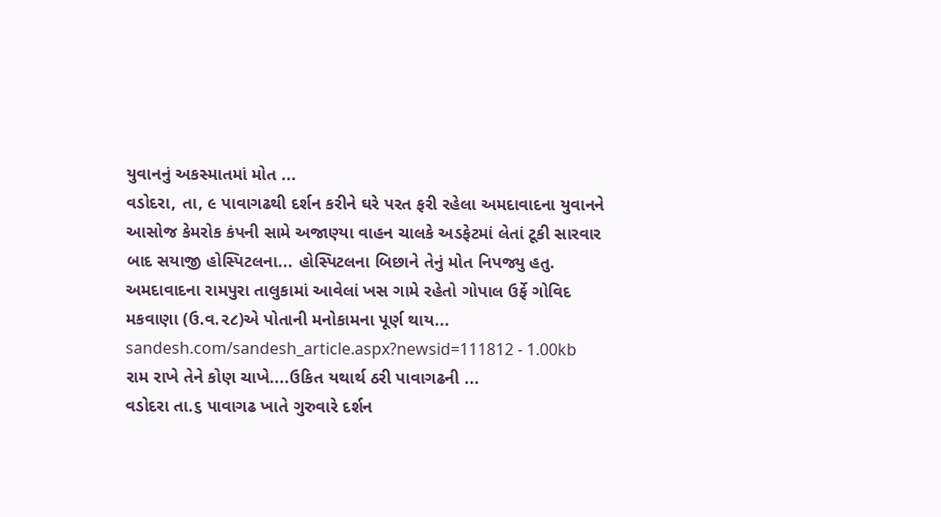યુવાનનું અકસ્માતમાં મોત ...
વડોદરા, તા, ૯ પાવાગઢથી દર્શન કરીને ઘરે પરત ફરી રહેલા અમદાવાદના યુવાનને આસોજ કેમરોક કંપની સામે અજાણ્યા વાહન ચાલકે અડફેટમાં લેતાં ટૂકી સારવાર બાદ સયાજી હોસ્પિટલના... હોસ્પિટલના બિછાને તેનું મોત નિપજ્યુ હતુ. અમદાવાદના રામપુરા તાલુકામાં આવેલાં ખસ ગામે રહેતો ગોપાલ ઉર્ફે ગોવિદ મકવાણા (ઉ.વ.૨૮)એ પોતાની મનોકામના પૂર્ણ થાય...
sandesh.com/sandesh_article.aspx?newsid=111812 - 1.00kb
રામ રાખે તેને કોણ ચાખે....ઉકિત યથાર્થ ઠરી પાવાગઢની ...
વડોદરા તા.૬ પાવાગઢ ખાતે ગુરુવારે દર્શન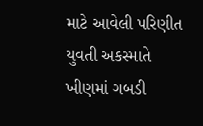માટે આવેલી પરિણીત યુવતી અકસ્માતે ખીણમાં ગબડી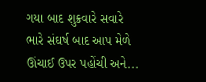ગયા બાદ શુક્રવારે સવારે ભારે સંઘર્ષ બાદ આપ મેળે ઊંચાઈ ઉપર પહોંચી અને...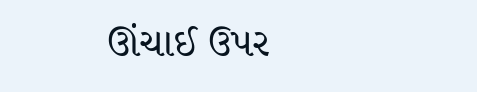ઊંચાઈ ઉપર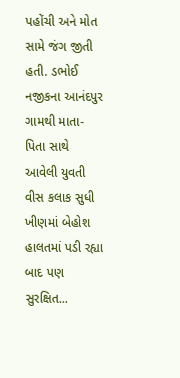પહોંચી અને મોત સામે જંગ જીતી હતી. ડભોઈ નજીકના આનંદપુર ગામથી માતા-પિતા સાથે આવેલી યુવતી વીસ કલાક સુધી ખીણમાં બેહોશ હાલતમાં પડી રહ્યા બાદ પણ સુરક્ષિત...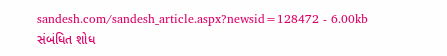sandesh.com/sandesh_article.aspx?newsid=128472 - 6.00kb
સંબંધિત શોધ